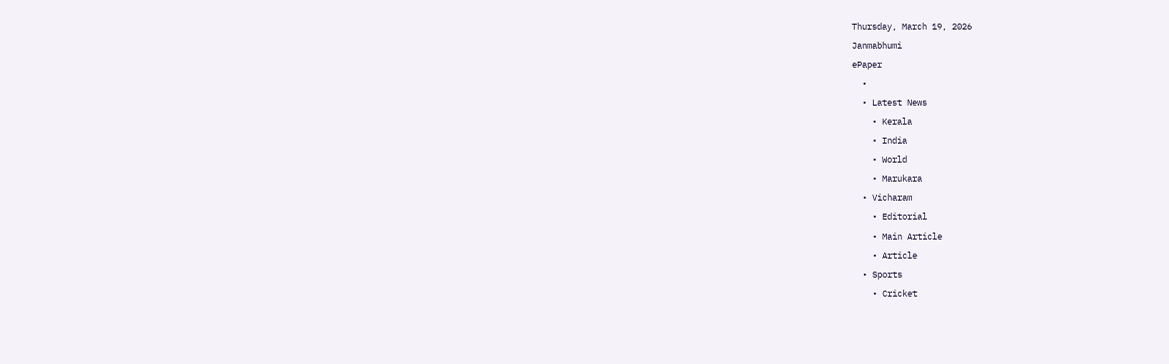Thursday, March 19, 2026
Janmabhumi
ePaper
  •
  • Latest News
    • Kerala
    • India
    • World
    • Marukara
  • Vicharam
    • Editorial
    • Main Article
    • Article
  • Sports
    • Cricket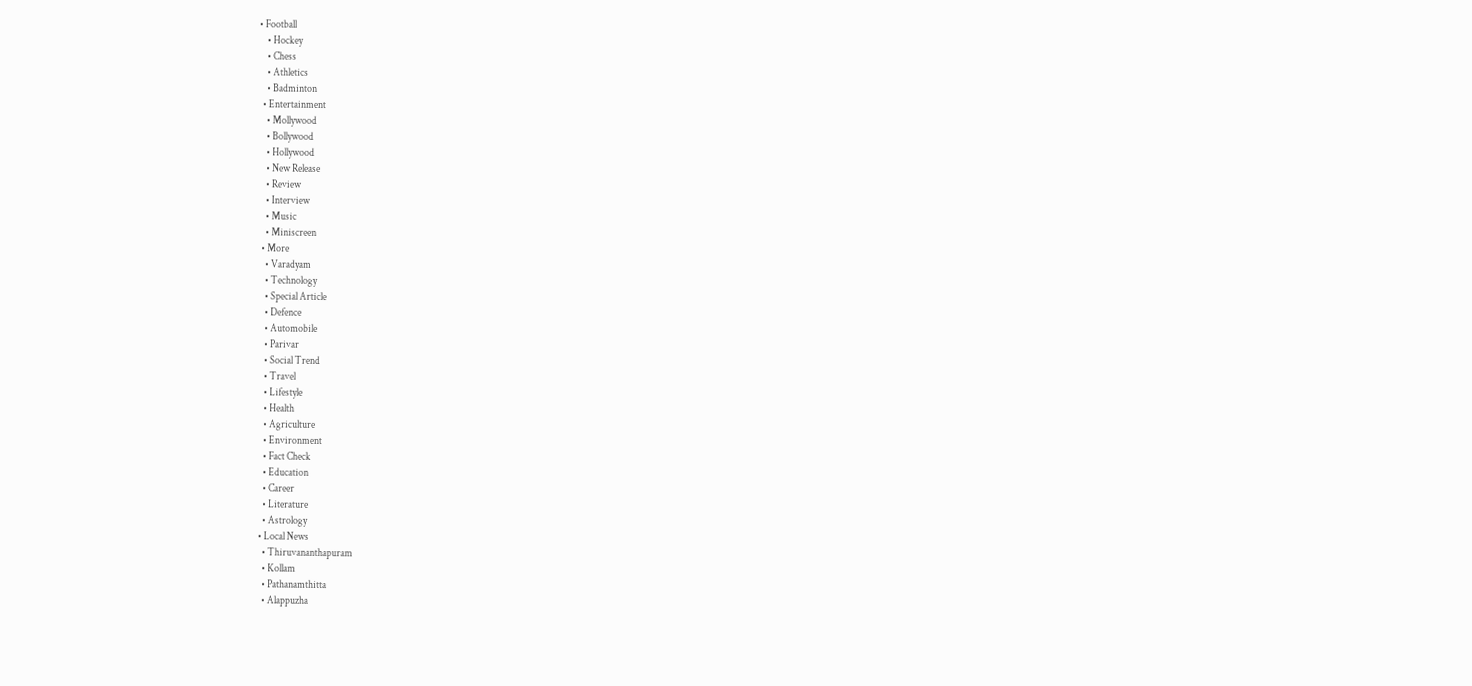• Football
    • Hockey
    • Chess
    • Athletics
    • Badminton
  • Entertainment
    • Mollywood
    • Bollywood
    • Hollywood
    • New Release
    • Review
    • Interview
    • Music
    • Miniscreen
  • More
    • Varadyam
    • Technology
    • Special Article
    • Defence
    • Automobile
    • Parivar
    • Social Trend
    • Travel
    • Lifestyle
    • Health
    • Agriculture
    • Environment
    • Fact Check
    • Education
    • Career
    • Literature
    • Astrology
  • Local News
    • Thiruvananthapuram
    • Kollam
    • Pathanamthitta
    • Alappuzha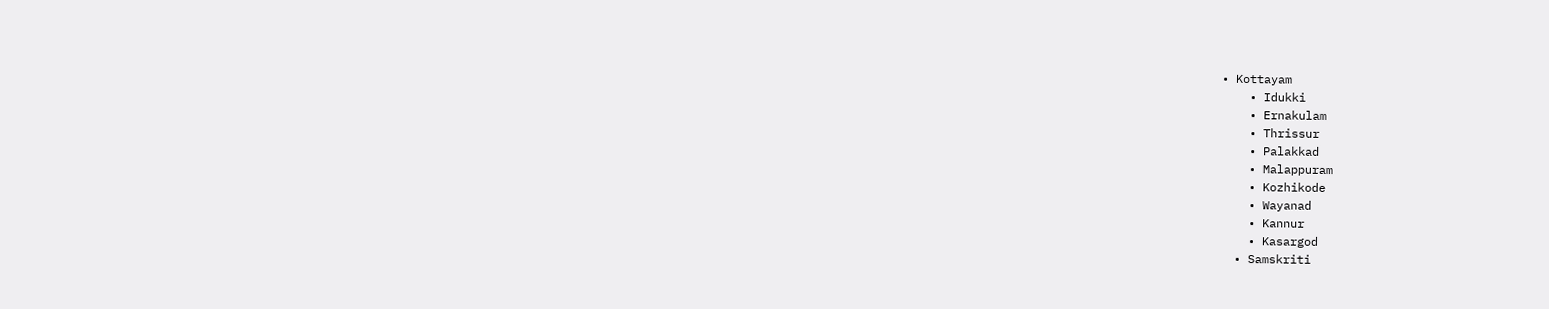• Kottayam
    • Idukki
    • Ernakulam
    • Thrissur
    • Palakkad
    • Malappuram
    • Kozhikode
    • Wayanad
    • Kannur
    • Kasargod
  • Samskriti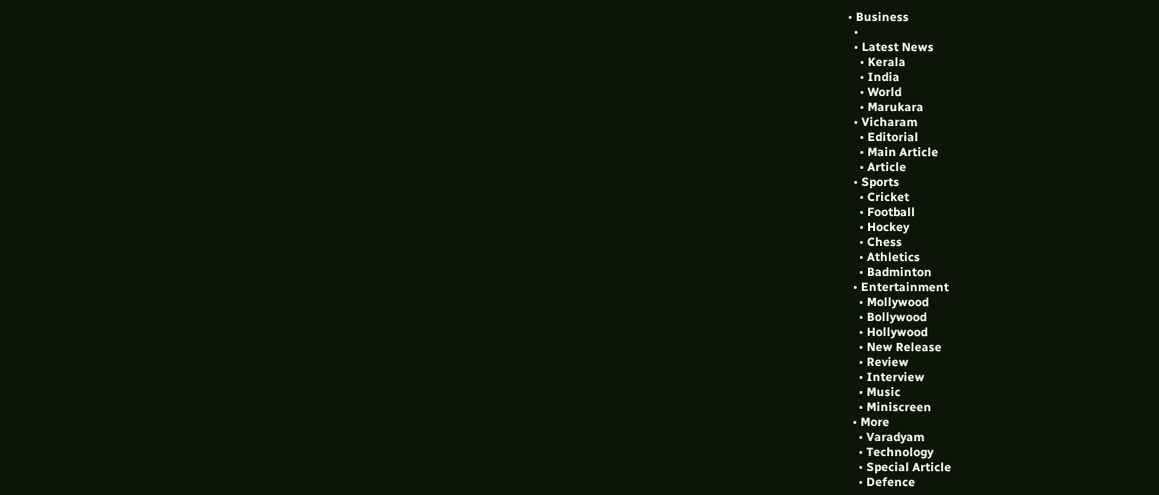• Business
  •
  • Latest News
    • Kerala
    • India
    • World
    • Marukara
  • Vicharam
    • Editorial
    • Main Article
    • Article
  • Sports
    • Cricket
    • Football
    • Hockey
    • Chess
    • Athletics
    • Badminton
  • Entertainment
    • Mollywood
    • Bollywood
    • Hollywood
    • New Release
    • Review
    • Interview
    • Music
    • Miniscreen
  • More
    • Varadyam
    • Technology
    • Special Article
    • Defence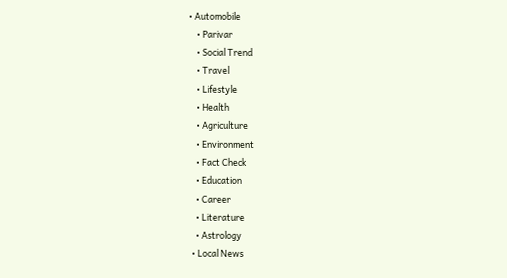• Automobile
    • Parivar
    • Social Trend
    • Travel
    • Lifestyle
    • Health
    • Agriculture
    • Environment
    • Fact Check
    • Education
    • Career
    • Literature
    • Astrology
  • Local News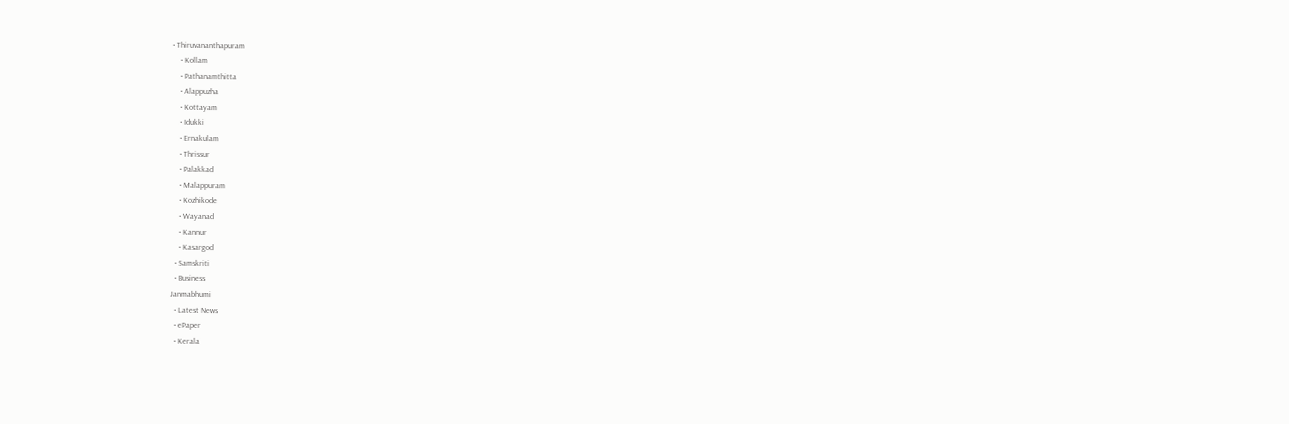• Thiruvananthapuram
    • Kollam
    • Pathanamthitta
    • Alappuzha
    • Kottayam
    • Idukki
    • Ernakulam
    • Thrissur
    • Palakkad
    • Malappuram
    • Kozhikode
    • Wayanad
    • Kannur
    • Kasargod
  • Samskriti
  • Business
Janmabhumi
  • Latest News
  • ePaper
  • Kerala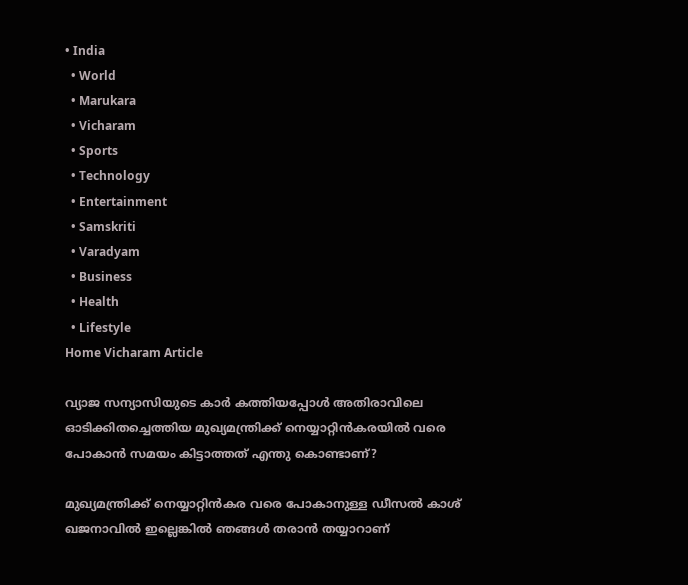• India
  • World
  • Marukara
  • Vicharam
  • Sports
  • Technology
  • Entertainment
  • Samskriti
  • Varadyam
  • Business
  • Health
  • Lifestyle
Home Vicharam Article

വ്യാജ സന്യാസിയുടെ കാര്‍ കത്തിയപ്പോള്‍ അതിരാവിലെ ഓടിക്കിതച്ചെത്തിയ മുഖ്യമന്ത്രിക്ക് നെയ്യാറ്റിന്‍കരയില്‍ വരെ പോകാന്‍ സമയം കിട്ടാത്തത് എന്തു കൊണ്ടാണ്?

മുഖ്യമന്ത്രിക്ക് നെയ്യാറ്റിന്‍കര വരെ പോകാനുള്ള ഡീസല്‍ കാശ് ഖജനാവില്‍ ഇല്ലെങ്കില്‍ ഞങ്ങള്‍ തരാന്‍ തയ്യാറാണ്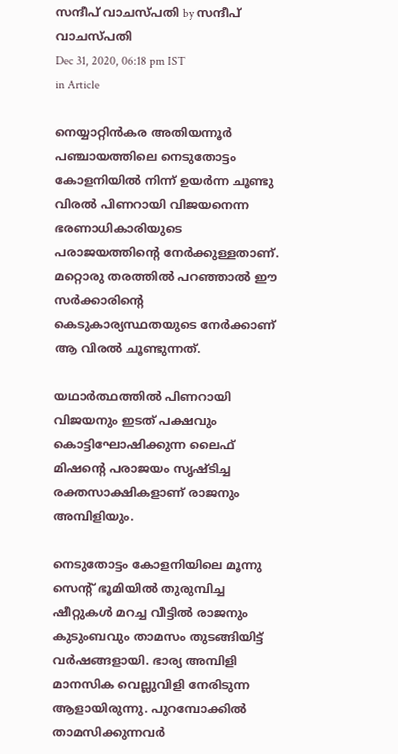സന്ദീപ് വാചസ്പതി by സന്ദീപ് വാചസ്പതി
Dec 31, 2020, 06:18 pm IST
in Article

നെയ്യാറ്റിന്‍കര അതിയന്നൂര്‍ പഞ്ചായത്തിലെ നെടുതോട്ടം കോളനിയില്‍ നിന്ന് ഉയര്‍ന്ന ചൂണ്ടു വിരല്‍ പിണറായി വിജയനെന്ന ഭരണാധികാരിയുടെ പരാജയത്തിന്റെ നേര്‍ക്കുള്ളതാണ്. മറ്റൊരു തരത്തില്‍ പറഞ്ഞാല്‍ ഈ സര്‍ക്കാരിന്റെ കെടുകാര്യസ്ഥതയുടെ നേര്‍ക്കാണ് ആ വിരല്‍ ചൂണ്ടുന്നത്.

യഥാര്‍ത്ഥത്തില്‍ പിണറായി വിജയനും ഇടത് പക്ഷവും കൊട്ടിഘോഷിക്കുന്ന ലൈഫ് മിഷന്റെ പരാജയം സൃഷ്ടിച്ച രക്തസാക്ഷികളാണ് രാജനും അമ്പിളിയും.

നെടുതോട്ടം കോളനിയിലെ മൂന്നു സെന്റ് ഭൂമിയില്‍ തുരുമ്പിച്ച ഷീറ്റുകള്‍ മറച്ച വീട്ടില്‍ രാജനും കുടുംബവും താമസം തുടങ്ങിയിട്ട് വര്‍ഷങ്ങളായി. ഭാര്യ അമ്പിളി മാനസിക വെല്ലുവിളി നേരിടുന്ന ആളായിരുന്നു. പുറമ്പോക്കില്‍ താമസിക്കുന്നവര്‍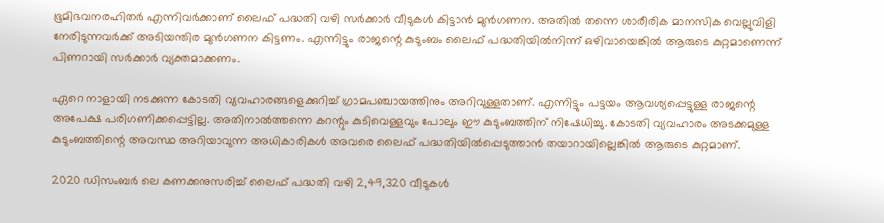ഭൂമിഭവനരഹിതര്‍ എന്നിവര്‍ക്കാണ് ലൈഫ് പദ്ധതി വഴി സര്‍ക്കാര്‍ വീടുകള്‍ കിട്ടാന്‍ മുന്‍ഗണന. അതില്‍ തന്നെ ശാരീരിക മാനസിക വെല്ലുവിളി നേരിടുന്നവര്‍ക്ക് അടിയന്തിര മുന്‍ഗണന കിട്ടണം. എന്നിട്ടും രാജന്റെ കുടുംബം ലൈഫ് പദ്ധതിയില്‍നിന്ന് ഒഴിവായെങ്കില്‍ ആരുടെ കുറ്റമാണെന്ന് പിണറായി സര്‍ക്കാര്‍ വ്യക്തമാക്കണം.

ഏറെ നാളായി നടക്കുന്ന കോടതി വ്യവഹാരങ്ങളെക്കുറിച്ച് ഗ്രാമപഞ്ചായത്തിനും അറിവുള്ളതാണ്. എന്നിട്ടും പട്ടയം ആവശ്യപ്പെട്ടുള്ള രാജന്റെ അപേക്ഷ പരിഗണിക്കപ്പെട്ടില്ല. അതിനാല്‍ത്തന്നെ കറന്റും കുടിവെള്ളവും പോലും ഈ കുടുംബത്തിന് നിഷേധിച്ചു. കോടതി വ്യവഹാരം അടക്കമുള്ള കുടുംബത്തിന്റെ അവസ്ഥ അറിയാവുന്ന അധികാരികള്‍ അവരെ ലൈഫ് പദ്ധതിയില്‍പ്പെടുത്താന്‍ തയാറായില്ലെങ്കില്‍ ആരുടെ കുറ്റമാണ്.

2020 ഡിസംബര്‍ ലെ കണക്കനുസരിച്ച് ലൈഫ് പദ്ധതി വഴി 2,49,320 വീടുകള്‍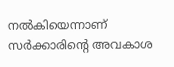നല്‍കിയെന്നാണ് സര്‍ക്കാരിന്റെ അവകാശ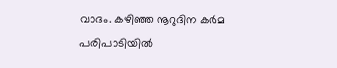വാദം. കഴിഞ്ഞ നൂറുദിന കര്‍മ പരിപാടിയില്‍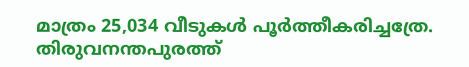മാത്രം 25,034 വീടുകള്‍ പൂര്‍ത്തീകരിച്ചത്രേ. തിരുവനന്തപുരത്ത്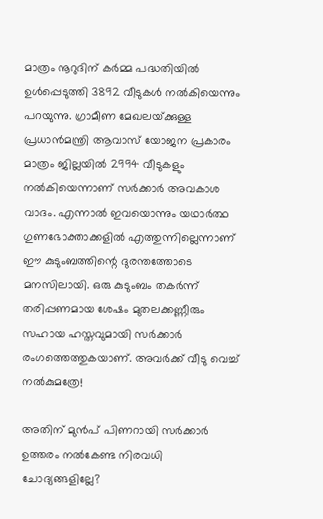മാത്രം നൂറുദിന് കര്‍മ്മ പദ്ധതിയില്‍ ഉള്‍പ്പെടുത്തി 3892 വീടുകള്‍ നല്‍കിയെന്നും പറയുന്നു. ഗ്രാമീണ മേഖലയ്‌ക്കുള്ള പ്രധാന്‍മന്ത്രി ആവാസ് യോജന പ്രകാരം മാത്രം ജില്ലയില്‍ 2994 വീടുകളും നല്‍കിയെന്നാണ് സര്‍ക്കാര്‍ അവകാശ വാദം. എന്നാല്‍ ഇവയൊന്നും യഥാര്‍ത്ഥ ഗുണഭോക്താക്കളില്‍ എത്തുന്നില്ലെന്നാണ് ഈ കുടുംബത്തിന്റെ ദുരന്തത്തോടെ മനസിലായി. ഒരു കുടുംബം തകര്‍ന്ന് തരിപ്പണമായ ശേഷം മുതലക്കണ്ണീരും സഹായ ഹസ്തവുമായി സര്‍ക്കാര്‍ രംഗത്തെത്തുകയാണ്. അവര്‍ക്ക് വീടു വെച്ച് നല്‍കുമത്രേ!

അതിന് മുന്‍പ് പിണറായി സര്‍ക്കാര്‍ ഉത്തരം നല്‍കേണ്ട നിരവധി ചോദ്യങ്ങളില്ലേ?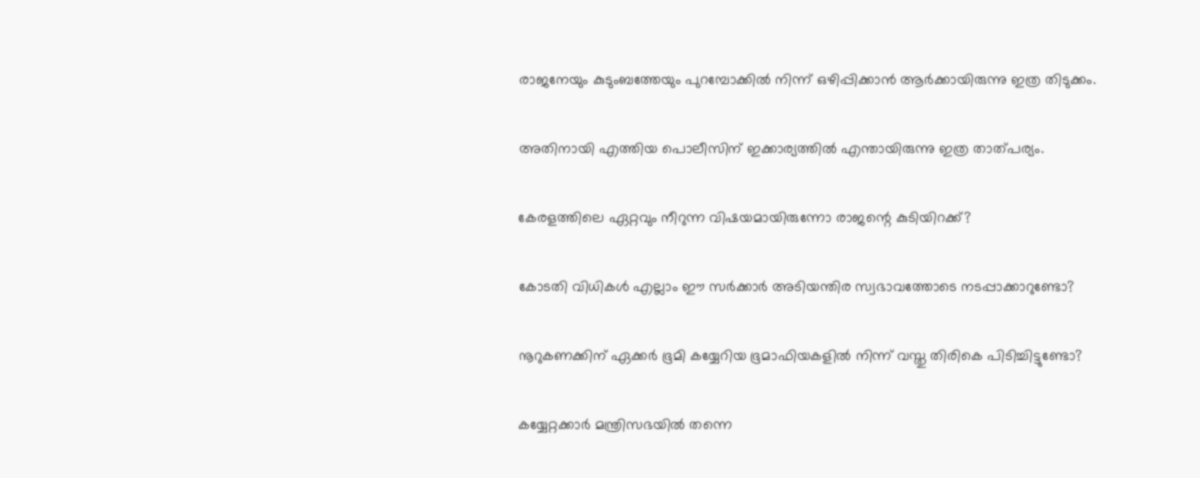രാജനേയും കുടുംബത്തേയും പുറമ്പോക്കില്‍ നിന്ന് ഒഴിപ്പിക്കാന്‍ ആര്‍ക്കായിരുന്നു ഇത്ര തിടുക്കം.

അതിനായി എത്തിയ പൊലീസിന് ഇക്കാര്യത്തില്‍ എന്തായിരുന്നു ഇത്ര താത്പര്യം.

കേരളത്തിലെ ഏറ്റവും നീറുന്ന വിഷയമായിരുന്നോ രാജന്റെ കുടിയിറക്ക്?

കോടതി വിധികള്‍ എല്ലാം ഈ സര്‍ക്കാര്‍ അടിയന്തിര സ്വഭാവത്തോടെ നടപ്പാക്കാറുണ്ടോ?

നൂറുകണക്കിന് ഏക്കര്‍ ഭൂമി കയ്യേറിയ ഭൂമാഫിയകളില്‍ നിന്ന് വസ്തു തിരികെ പിടിച്ചിട്ടുണ്ടോ?

കയ്യേറ്റക്കാര്‍ മന്ത്രിസഭയില്‍ തന്നെ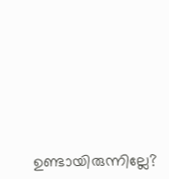ഉണ്ടായിരുന്നില്ലേ?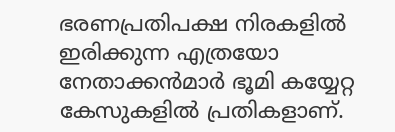ഭരണപ്രതിപക്ഷ നിരകളില്‍ ഇരിക്കുന്ന എത്രയോ നേതാക്കന്‍മാര്‍ ഭൂമി കയ്യേറ്റ കേസുകളില്‍ പ്രതികളാണ്.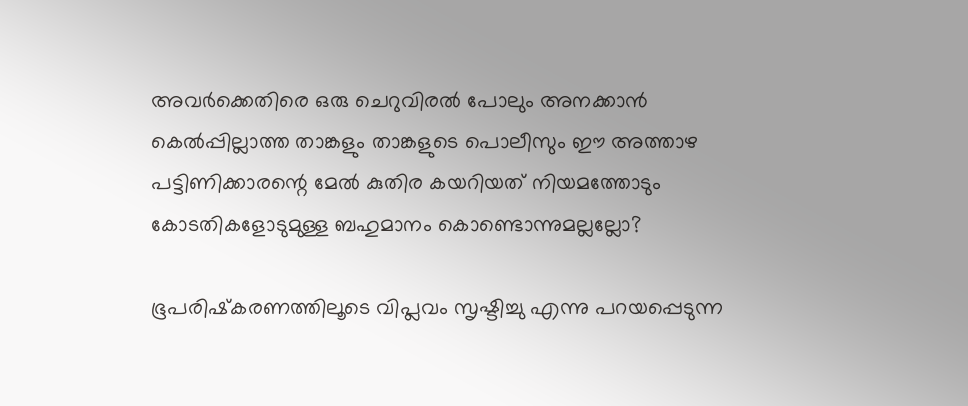അവര്‍ക്കെതിരെ ഒരു ചെറുവിരല്‍ പോലും അനക്കാന്‍ കെല്‍പ്പില്ലാത്ത താങ്കളും താങ്കളുടെ പൊലീസും ഈ അത്താഴ പട്ടിണിക്കാരന്റെ മേല്‍ കുതിര കയറിയത് നിയമത്തോടും കോടതികളോടുമുള്ള ബഹുമാനം കൊണ്ടൊന്നുമല്ലല്ലോ?

ഭൂപരിഷ്‌കരണത്തിലൂടെ വിപ്ലവം സൃഷ്ടിച്ചു എന്നു പറയപ്പെടുന്ന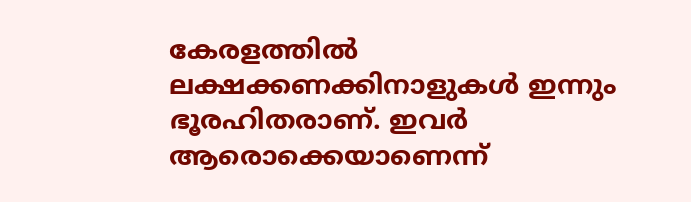കേരളത്തില്‍ ലക്ഷക്കണക്കിനാളുകള്‍ ഇന്നും ഭൂരഹിതരാണ്. ഇവര്‍ ആരൊക്കെയാണെന്ന്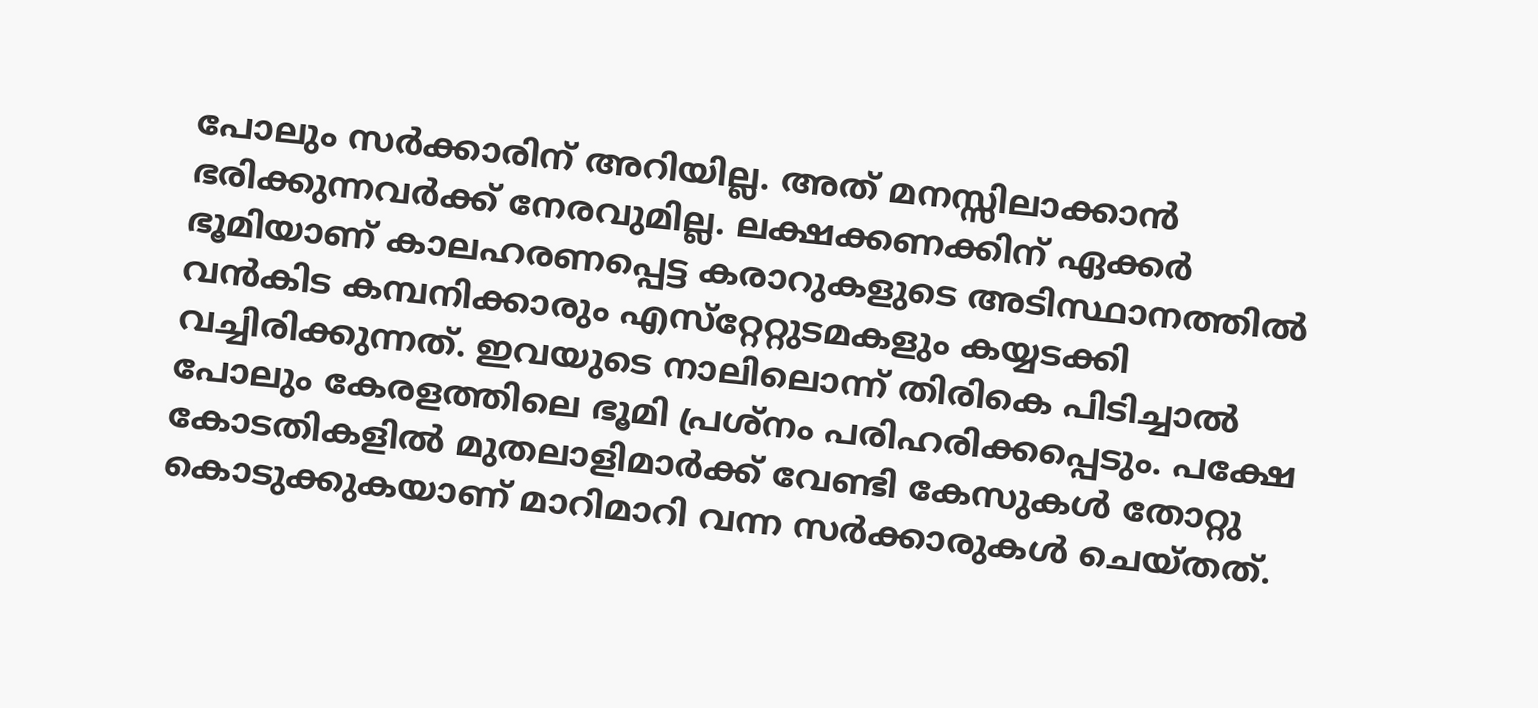പോലും സര്‍ക്കാരിന് അറിയില്ല. അത് മനസ്സിലാക്കാന്‍ ഭരിക്കുന്നവര്‍ക്ക് നേരവുമില്ല. ലക്ഷക്കണക്കിന് ഏക്കര്‍ ഭൂമിയാണ് കാലഹരണപ്പെട്ട കരാറുകളുടെ അടിസ്ഥാനത്തില്‍ വന്‍കിട കമ്പനിക്കാരും എസ്‌റ്റേറ്റുടമകളും കയ്യടക്കി വച്ചിരിക്കുന്നത്. ഇവയുടെ നാലിലൊന്ന് തിരികെ പിടിച്ചാല്‍ പോലും കേരളത്തിലെ ഭൂമി പ്രശ്‌നം പരിഹരിക്കപ്പെടും. പക്ഷേ കോടതികളില്‍ മുതലാളിമാര്‍ക്ക് വേണ്ടി കേസുകള്‍ തോറ്റു കൊടുക്കുകയാണ് മാറിമാറി വന്ന സര്‍ക്കാരുകള്‍ ചെയ്തത്.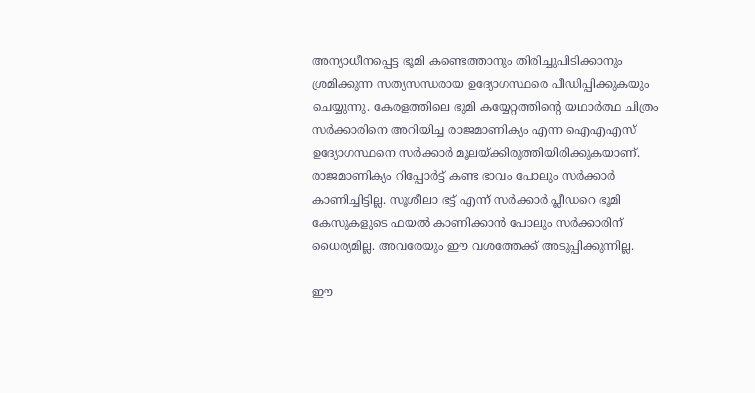അന്യാധീനപ്പെട്ട ഭൂമി കണ്ടെത്താനും തിരിച്ചുപിടിക്കാനും ശ്രമിക്കുന്ന സത്യസന്ധരായ ഉദ്യോഗസ്ഥരെ പീഡിപ്പിക്കുകയും ചെയ്യുന്നു. കേരളത്തിലെ ഭുമി കയ്യേറ്റത്തിന്റെ യഥാര്‍ത്ഥ ചിത്രം സര്‍ക്കാരിനെ അറിയിച്ച രാജമാണിക്യം എന്ന ഐഎഎസ് ഉദ്യോഗസ്ഥനെ സര്‍ക്കാര്‍ മൂലയ്‌ക്കിരുത്തിയിരിക്കുകയാണ്. രാജമാണിക്യം റിപ്പോര്‍ട്ട് കണ്ട ഭാവം പോലും സര്‍ക്കാര്‍ കാണിച്ചിട്ടില്ല. സൂശീലാ ഭട്ട് എന്ന് സര്‍ക്കാര്‍ പ്ലീഡറെ ഭൂമി കേസുകളുടെ ഫയല്‍ കാണിക്കാന്‍ പോലും സര്‍ക്കാരിന് ധൈര്യമില്ല. അവരേയും ഈ വശത്തേക്ക് അടുപ്പിക്കുന്നില്ല.

ഈ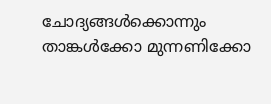ചോദ്യങ്ങള്‍ക്കൊന്നും താങ്കള്‍ക്കോ മുന്നണിക്കോ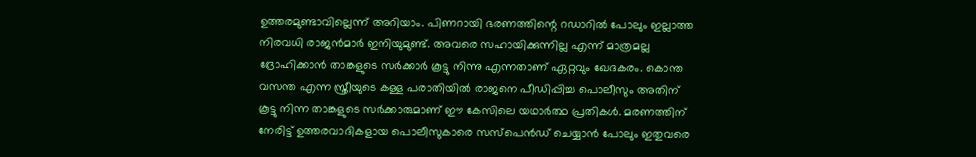ഉത്തരമുണ്ടാവില്ലെന്ന് അറിയാം. പിണറായി ഭരണത്തിന്റെ റഡാറില്‍ പോലും ഇല്ലാത്ത നിരവധി രാജന്‍മാര്‍ ഇനിയുമുണ്ട്. അവരെ സഹായിക്കുന്നില്ല എന്ന് മാത്രമല്ല ദ്രോഹിക്കാന്‍ താങ്കളുടെ സര്‍ക്കാര്‍ കൂട്ടു നിന്നു എന്നതാണ് ഏറ്റവും ഖേദകരം. കൊന്ത വസന്ത എന്ന സ്ത്രീയുടെ കള്ള പരാതിയില്‍ രാജനെ പീഡിപ്പിച്ച പൊലീസും അതിന് കൂട്ടു നിന്ന താങ്കളുടെ സര്‍ക്കാരുമാണ് ഈ കേസിലെ യഥാര്‍ത്ഥ പ്രതികള്‍. മരണത്തിന് നേരിട്ട് ഉത്തരവാദികളായ പൊലീസുകാരെ സസ്‌പെന്‍ഡ് ചെയ്യാന്‍ പോലും ഇതുവരെ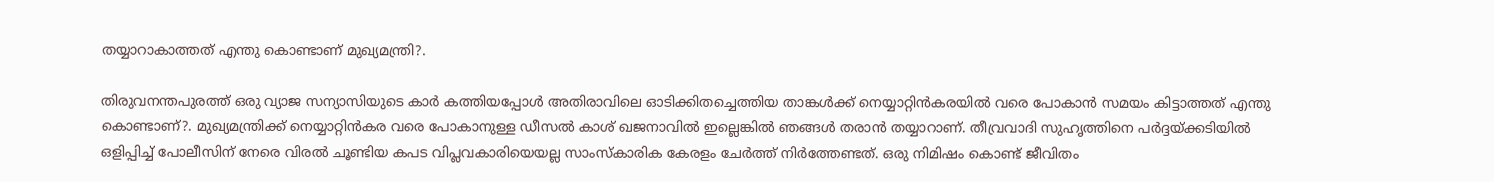തയ്യാറാകാത്തത് എന്തു കൊണ്ടാണ് മുഖ്യമന്ത്രി?.

തിരുവനന്തപുരത്ത് ഒരു വ്യാജ സന്യാസിയുടെ കാര്‍ കത്തിയപ്പോള്‍ അതിരാവിലെ ഓടിക്കിതച്ചെത്തിയ താങ്കള്‍ക്ക് നെയ്യാറ്റിന്‍കരയില്‍ വരെ പോകാന്‍ സമയം കിട്ടാത്തത് എന്തു കൊണ്ടാണ്?. മുഖ്യമന്ത്രിക്ക് നെയ്യാറ്റിന്‍കര വരെ പോകാനുള്ള ഡീസല്‍ കാശ് ഖജനാവില്‍ ഇല്ലെങ്കില്‍ ഞങ്ങള്‍ തരാന്‍ തയ്യാറാണ്. തീവ്രവാദി സുഹൃത്തിനെ പര്‍ദ്ദയ്‌ക്കടിയില്‍ ഒളിപ്പിച്ച് പോലീസിന് നേരെ വിരല്‍ ചൂണ്ടിയ കപട വിപ്ലവകാരിയെയല്ല സാംസ്‌കാരിക കേരളം ചേര്‍ത്ത് നിര്‍ത്തേണ്ടത്. ഒരു നിമിഷം കൊണ്ട് ജീവിതം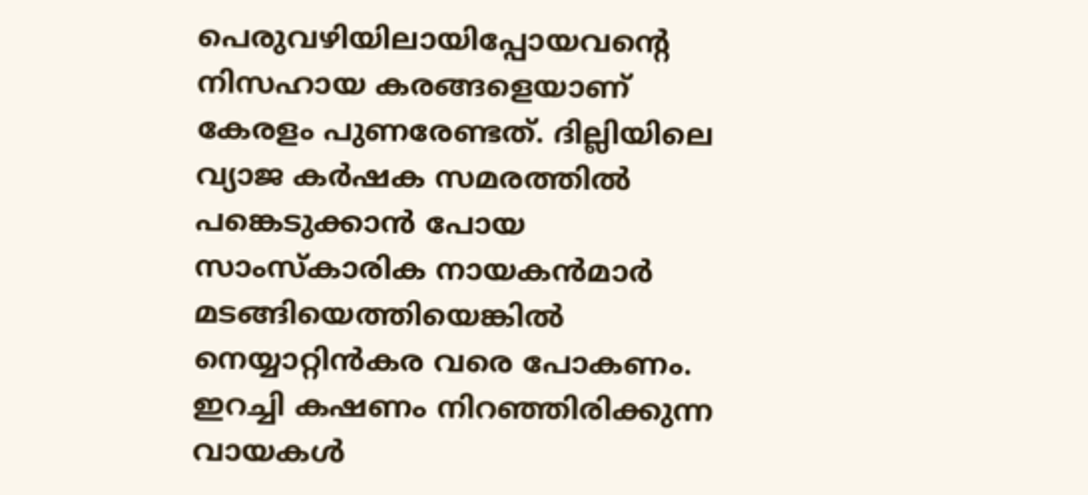പെരുവഴിയിലായിപ്പോയവന്റെ നിസഹായ കരങ്ങളെയാണ് കേരളം പുണരേണ്ടത്. ദില്ലിയിലെ വ്യാജ കര്‍ഷക സമരത്തില്‍ പങ്കെടുക്കാന്‍ പോയ സാംസ്‌കാരിക നായകന്‍മാര്‍ മടങ്ങിയെത്തിയെങ്കില്‍ നെയ്യാറ്റിന്‍കര വരെ പോകണം. ഇറച്ചി കഷണം നിറഞ്ഞിരിക്കുന്ന വായകള്‍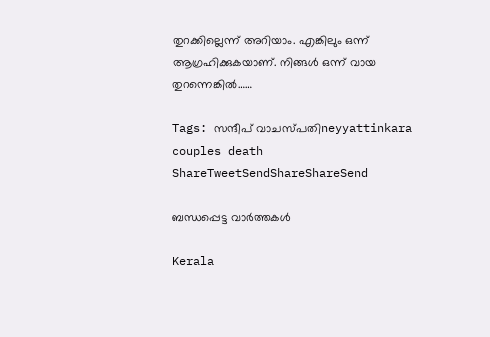തുറക്കില്ലെന്ന് അറിയാം. എങ്കിലും ഒന്ന് ആഗ്രഹിക്കുകയാണ്. നിങ്ങള്‍ ഒന്ന് വായ തുറന്നെങ്കില്‍……

Tags: സന്ദീപ് വാചസ്പതിneyyattinkara couples death
ShareTweetSendShareShareSend

ബന്ധപ്പെട്ട വാര്‍ത്തകള്‍

Kerala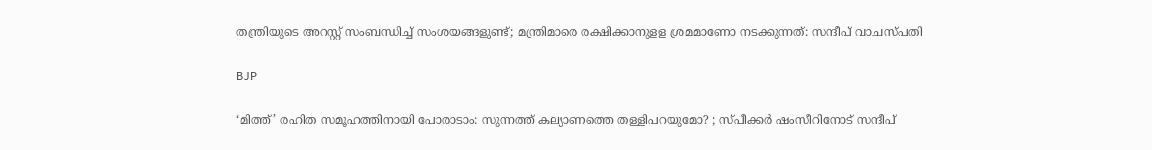തന്ത്രിയുടെ അറസ്റ്റ് സംബന്ധിച്ച് സംശയങ്ങളുണ്ട്; മന്ത്രിമാരെ രക്ഷിക്കാനുളള ശ്രമമാണോ നടക്കുന്നത്: സന്ദീപ് വാചസ്പതി

BJP

‘മിത്ത്’ രഹിത സമൂഹത്തിനായി പോരാടാം: സുന്നത്ത് കല്യാണത്തെ തള്ളിപറയുമോ? ; സ്പീക്കര്‍ ഷംസീറിനോട് സന്ദീപ്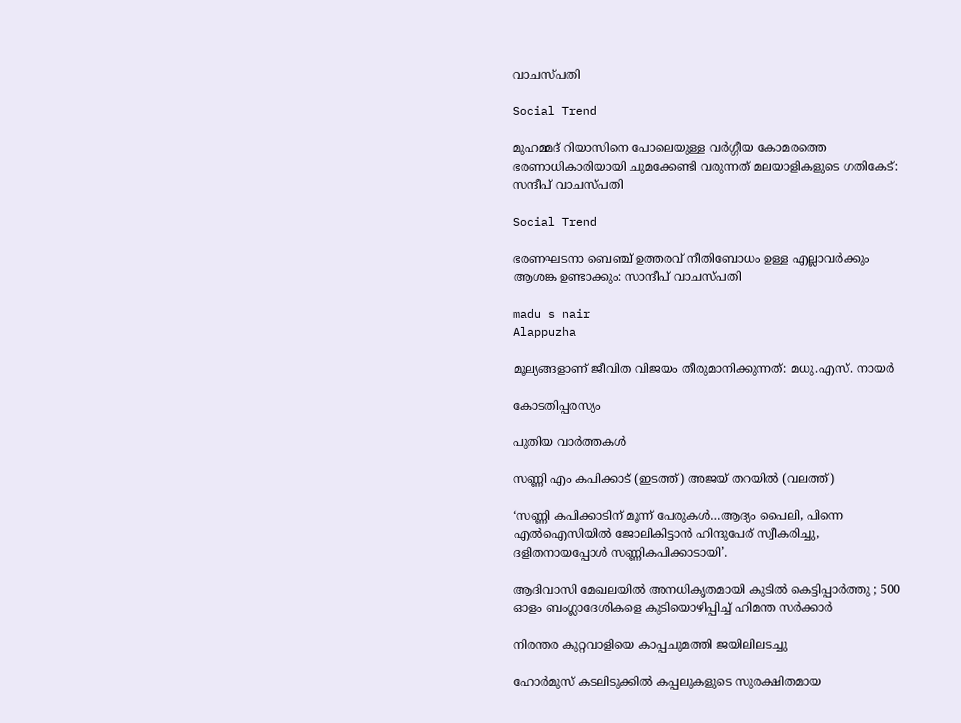വാചസ്പതി

Social Trend

മുഹമ്മദ് റിയാസിനെ പോലെയുള്ള വര്‍ഗ്ഗീയ കോമരത്തെ ഭരണാധികാരിയായി ചുമക്കേണ്ടി വരുന്നത് മലയാളികളുടെ ഗതികേട്: സന്ദീപ് വാചസ്പതി

Social Trend

ഭരണഘടനാ ബെഞ്ച് ഉത്തരവ് നീതിബോധം ഉള്ള എല്ലാവര്‍ക്കും ആശങ്ക ഉണ്ടാക്കും: സാന്ദീപ് വാചസ്പതി

madu s nair
Alappuzha

മൂല്യങ്ങളാണ് ജീവിത വിജയം തീരുമാനിക്കുന്നത്: മധു.എസ്. നായര്‍

കോടതിപ്പരസ്യം

പുതിയ വാര്‍ത്തകള്‍

സണ്ണി എം കപിക്കാട് (ഇടത്ത്) അജയ് തറയില്‍ (വലത്ത്)

‘സണ്ണി കപിക്കാടിന് മൂന്ന് പേരുകള്‍…ആദ്യം പൈലി, പിന്നെ എല്‍ഐസിയില്‍ ജോലികിട്ടാന്‍ ഹിന്ദുപേര് സ്വീകരിച്ചു, ദളിതനായപ്പോള്‍ സണ്ണികപിക്കാടായി’.

ആദിവാസി മേഖലയിൽ അനധികൃതമായി കുടിൽ കെട്ടിപ്പാർത്തു ; 500 ഓളം ബംഗ്ലാദേശികളെ കുടിയൊഴിപ്പിച്ച് ഹിമന്ത സർക്കാർ

നിരന്തര കുറ്റവാളിയെ കാപ്പചുമത്തി ജയിലിലടച്ചു

ഹോർമുസ് കടലിടുക്കിൽ കപ്പലുകളുടെ സുരക്ഷിതമായ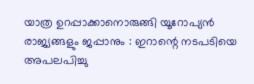യാത്ര ഉറപ്പാക്കാനൊരുങ്ങി യൂറോപ്യൻ രാജ്യങ്ങളും ജപ്പാനും : ഇറാന്റെ നടപടിയെ അപലപിച്ചു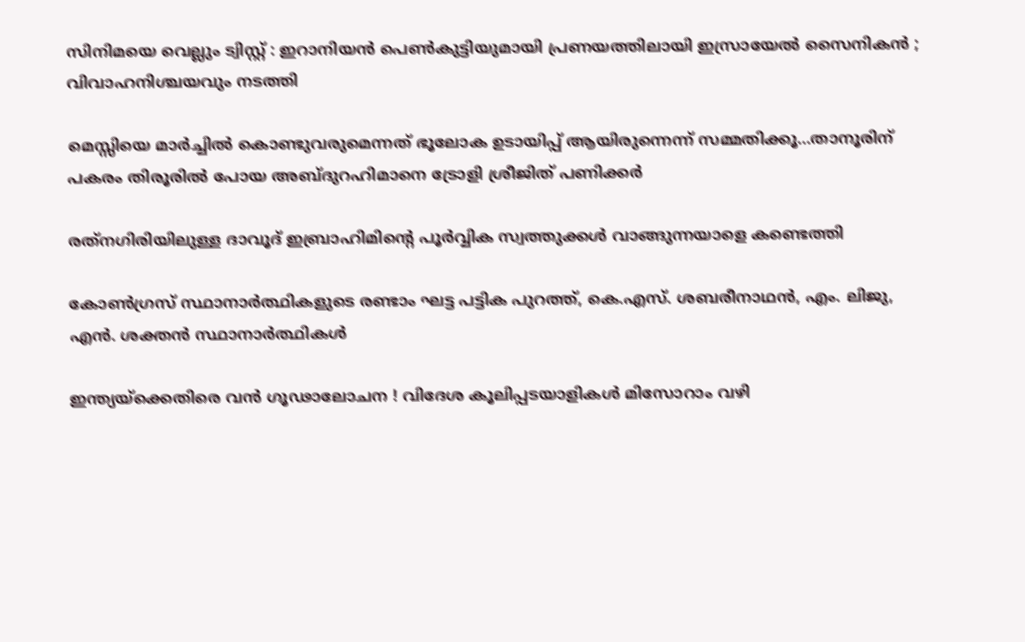സിനിമയെ വെല്ലും ട്വിസ്റ്റ് : ഇറാനിയൻ പെൺകുട്ടിയുമായി പ്രണയത്തിലായി ഇസ്രായേൽ സൈനികൻ ; വിവാഹനിശ്ചയവും നടത്തി

മെസ്സിയെ മാര്‍ച്ചില്‍ കൊണ്ടുവരുമെന്നത് ഭൂലോക ഉടായിപ്പ് ആയിരുന്നെന്ന് സമ്മതിക്കൂ…താനൂരിന് പകരം തിരൂരില്‍ പോയ അബ്ദുറഹിമാനെ ട്രോളി ശ്രീജിത് പണിക്കര്‍

രത്‌നഗിരിയിലുള്ള ദാവൂദ് ഇബ്രാഹിമിന്റെ പൂർവ്വിക സ്വത്തുക്കൾ വാങ്ങുന്നയാളെ കണ്ടെത്തി

കോണ്‍ഗ്രസ് സ്ഥാനാര്‍ത്ഥികളുടെ രണ്ടാം ഘട്ട പട്ടിക പുറത്ത്, കെ.എസ്. ശബരീനാഥന്‍, എം. ലിജു, എന്‍. ശക്തന്‍ സ്ഥാനാര്‍ത്ഥികള്‍

ഇന്ത്യയ്‌ക്കെതിരെ വൻ ഗൂഢാലോചന ! വിദേശ കൂലിപ്പടയാളികൾ മിസോറാം വഴി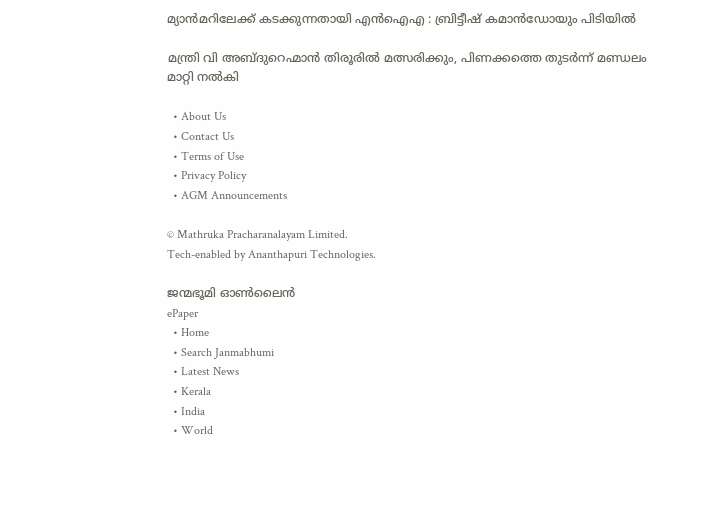മ്യാൻമറിലേക്ക് കടക്കുന്നതായി എൻഐഎ : ബ്രിട്ടീഷ് കമാൻഡോയും പിടിയിൽ

മന്ത്രി വി അബ്ദുറെഹ്മാന്‍ തിരൂരില്‍ മത്സരിക്കും, പിണക്കത്തെ തുടര്‍ന്ന് മണ്ഡലം മാറ്റി നല്‍കി

  • About Us
  • Contact Us
  • Terms of Use
  • Privacy Policy
  • AGM Announcements

© Mathruka Pracharanalayam Limited.
Tech-enabled by Ananthapuri Technologies.

ജന്മഭൂമി ഓണ്‍ലൈന്‍
ePaper
  • Home
  • Search Janmabhumi
  • Latest News
  • Kerala
  • India
  • World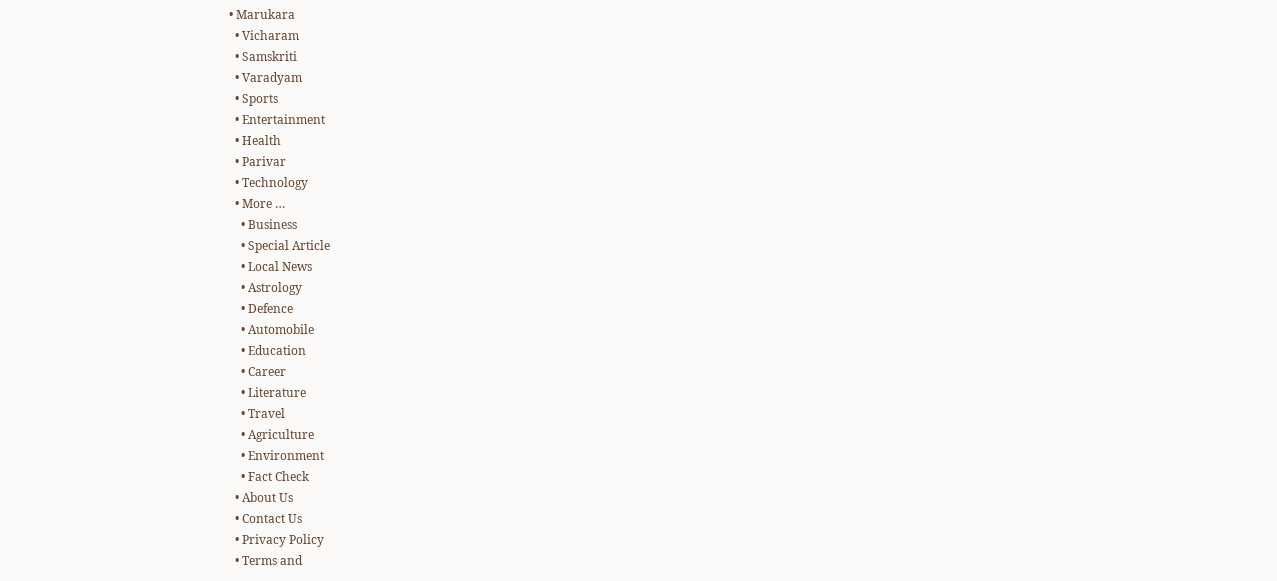• Marukara
  • Vicharam
  • Samskriti
  • Varadyam
  • Sports
  • Entertainment
  • Health
  • Parivar
  • Technology
  • More …
    • Business
    • Special Article
    • Local News
    • Astrology
    • Defence
    • Automobile
    • Education
    • Career
    • Literature
    • Travel
    • Agriculture
    • Environment
    • Fact Check
  • About Us
  • Contact Us
  • Privacy Policy
  • Terms and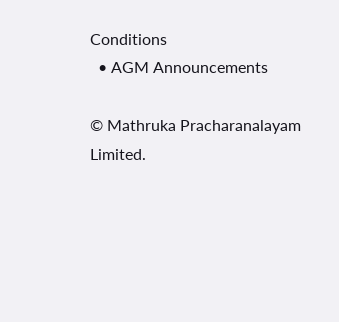Conditions
  • AGM Announcements

© Mathruka Pracharanalayam Limited.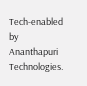Tech-enabled by Ananthapuri Technologies.